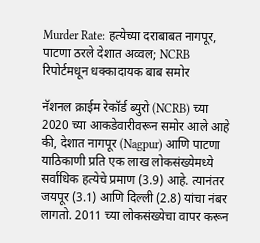Murder Rate: हत्येच्या दराबाबत नागपूर, पाटणा ठरले देशात अव्वल; NCRB रिपोर्टमधून धक्कादायक बाब समोर

नॅशनल क्राईम रेकॉर्ड ब्युरो (NCRB) च्या 2020 च्या आकडेवारीवरून समोर आले आहे की, देशात नागपूर (Nagpur) आणि पाटणा याठिकाणी प्रति एक लाख लोकसंख्येमध्ये सर्वाधिक हत्येचे प्रमाण (3.9) आहे. त्यानंतर जयपूर (3.1) आणि दिल्ली (2.8) यांचा नंबर लागतो. 2011 च्या लोकसंख्येचा वापर करून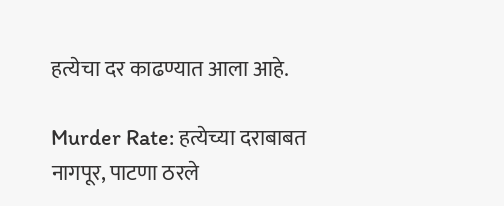हत्येचा दर काढण्यात आला आहे.

Murder Rate: हत्येच्या दराबाबत नागपूर, पाटणा ठरले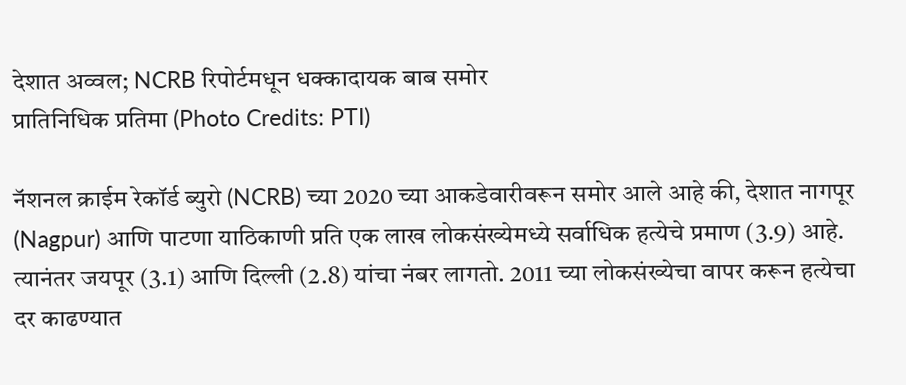देशात अव्वल; NCRB रिपोर्टमधून धक्कादायक बाब समोर
प्रातिनिधिक प्रतिमा (Photo Credits: PTI)

नॅशनल क्राईम रेकॉर्ड ब्युरो (NCRB) च्या 2020 च्या आकडेवारीवरून समोर आले आहे की, देशात नागपूर (Nagpur) आणि पाटणा याठिकाणी प्रति एक लाख लोकसंख्येमध्ये सर्वाधिक हत्येचे प्रमाण (3.9) आहे. त्यानंतर जयपूर (3.1) आणि दिल्ली (2.8) यांचा नंबर लागतो. 2011 च्या लोकसंख्येचा वापर करून हत्येचा दर काढण्यात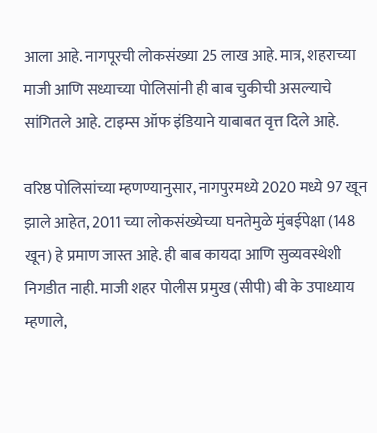आला आहे. नागपूरची लोकसंख्या 25 लाख आहे. मात्र, शहराच्या माजी आणि सध्याच्या पोलिसांनी ही बाब चुकीची असल्याचे सांगितले आहे. टाइम्स ऑफ इंडियाने याबाबत वृत्त दिले आहे.

वरिष्ठ पोलिसांच्या म्हणण्यानुसार, नागपुरमध्ये 2020 मध्ये 97 खून झाले आहेत, 2011 च्या लोकसंख्येच्या घनतेमुळे मुंबईपेक्षा (148 खून) हे प्रमाण जास्त आहे. ही बाब कायदा आणि सुव्यवस्थेशी निगडीत नाही. माजी शहर पोलीस प्रमुख (सीपी) बी के उपाध्याय म्हणाले,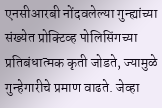एनसीआरबी नोंदवलेल्या गुन्ह्यांच्या संख्येत प्रोक्टिव्ह पोलिसिंगच्या प्रतिबंधात्मक कृती जोडते, ज्यामुळे गुन्हेगारीचे प्रमाण वाढते. जेव्हा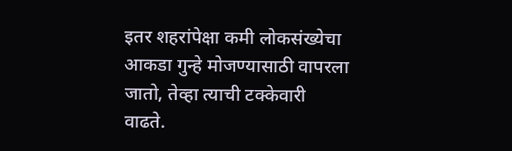इतर शहरांपेक्षा कमी लोकसंख्येचा आकडा गुन्हे मोजण्यासाठी वापरला जातो, तेव्हा त्याची टक्केवारी वाढते.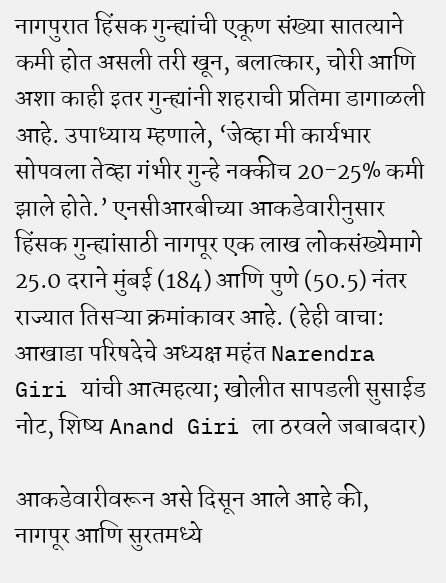नागपुरात हिंसक गुन्ह्यांची एकूण संख्या सातत्याने कमी होत असली तरी खून, बलात्कार, चोरी आणि अशा काही इतर गुन्ह्यांनी शहराची प्रतिमा डागाळली आहे. उपाध्याय म्हणाले, ‘जेव्हा मी कार्यभार सोपवला तेव्हा गंभीर गुन्हे नक्कीच 20-25% कमी झाले होते.’ एनसीआरबीच्या आकडेवारीनुसार हिंसक गुन्ह्यांसाठी नागपूर एक लाख लोकसंख्येमागे 25.0 दराने मुंबई (184) आणि पुणे (50.5) नंतर राज्यात तिसऱ्या क्रमांकावर आहे. (हेही वाचा: आखाडा परिषदेचे अध्यक्ष महंत Narendra Giri यांची आत्महत्या; खोलीत सापडली सुसाईड नोट, शिष्य Anand Giri ला ठरवले जबाबदार)

आकडेवारीवरून असे दिसून आले आहे की, नागपूर आणि सुरतमध्ये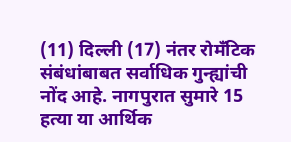(11) दिल्ली (17) नंतर रोमँटिक संबंधांबाबत सर्वाधिक गुन्ह्यांची नोंद आहे. नागपुरात सुमारे 15 हत्या या आर्थिक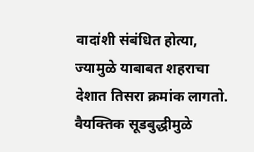वादांशी संबंधित होत्या, ज्यामुळे याबाबत शहराचा देशात तिसरा क्रमांक लागतो. वैयक्तिक सूडबुद्धीमुळे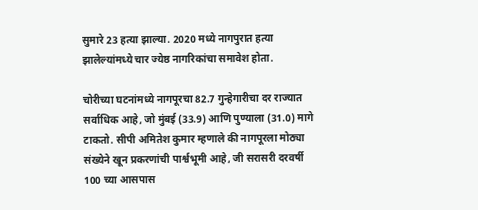सुमारे 23 हत्या झाल्या. 2020 मध्ये नागपुरात हत्या झालेल्यांमध्ये चार ज्येष्ठ नागरिकांचा समावेश होता.

चोरीच्या घटनांमध्ये नागपूरचा 82.7 गुन्हेगारीचा दर राज्यात सर्वाधिक आहे, जो मुंबई (33.9) आणि पुण्याला (31.0) मागे टाकतो. सीपी अमितेश कुमार म्हणाले की नागपूरला मोठ्या संख्येने खून प्रकरणांची पार्श्वभूमी आहे, जी सरासरी दरवर्षी 100 च्या आसपास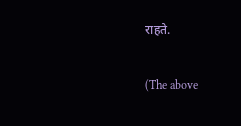राहते.

(The above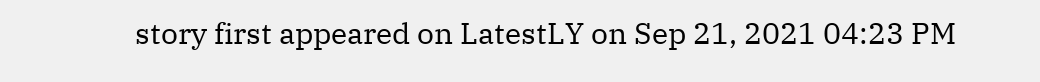story first appeared on LatestLY on Sep 21, 2021 04:23 PM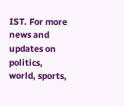IST. For more news and updates on politics, world, sports,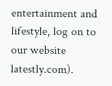entertainment and lifestyle, log on to our website latestly.com).